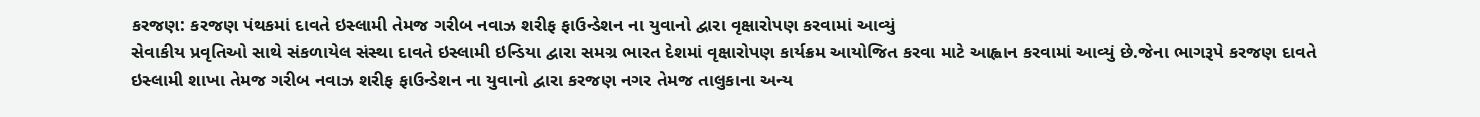કરજણ: કરજણ પંથકમાં દાવતે ઇસ્લામી તેમજ ગરીબ નવાઝ શરીફ ફાઉન્ડેશન ના યુવાનો દ્વારા વૃક્ષારોપણ કરવામાં આવ્યું
સેવાકીય પ્રવૃતિઓ સાથે સંકળાયેલ સંસ્થા દાવતે ઇસ્લામી ઇન્ડિયા દ્વારા સમગ્ર ભારત દેશમાં વૃક્ષારોપણ કાર્યક્રમ આયોજિત કરવા માટે આહ્વાન કરવામાં આવ્યું છે.જેના ભાગરૂપે કરજણ દાવતે ઇસ્લામી શાખા તેમજ ગરીબ નવાઝ શરીફ ફાઉન્ડેશન ના યુવાનો દ્વારા કરજણ નગર તેમજ તાલુકાના અન્ય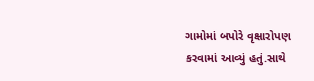ગામોમાં બપોરે વૃક્ષારોપણ કરવામાં આવ્યું હતું.સાથે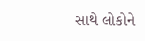સાથે લોકોને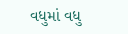વધુમાં વધુ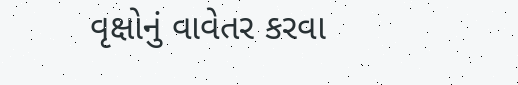વૃક્ષોનું વાવેતર કરવા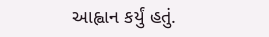આહ્વાન કર્યું હતું.